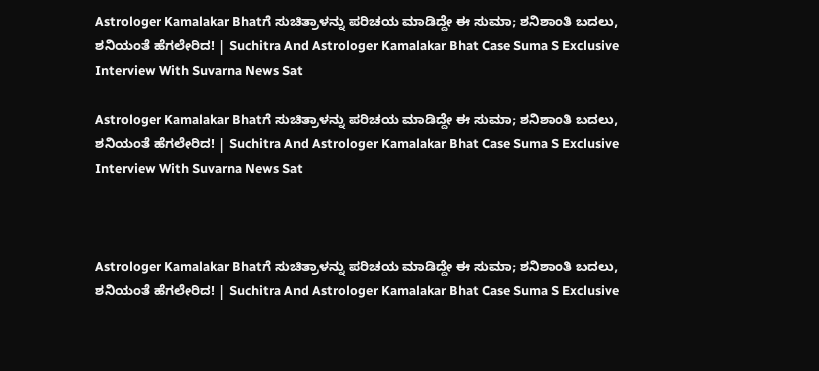Astrologer Kamalakar Bhatಗೆ ಸುಚಿತ್ರಾಳನ್ನು ಪರಿಚಯ ಮಾಡಿದ್ದೇ ಈ ಸುಮಾ; ಶನಿಶಾಂತಿ ಬದಲು, ಶನಿಯಂತೆ ಹೆಗಲೇರಿದ! | Suchitra And Astrologer Kamalakar Bhat Case Suma S Exclusive Interview With Suvarna News Sat

Astrologer Kamalakar Bhatಗೆ ಸುಚಿತ್ರಾಳನ್ನು ಪರಿಚಯ ಮಾಡಿದ್ದೇ ಈ ಸುಮಾ; ಶನಿಶಾಂತಿ ಬದಲು, ಶನಿಯಂತೆ ಹೆಗಲೇರಿದ! | Suchitra And Astrologer Kamalakar Bhat Case Suma S Exclusive Interview With Suvarna News Sat



Astrologer Kamalakar Bhatಗೆ ಸುಚಿತ್ರಾಳನ್ನು ಪರಿಚಯ ಮಾಡಿದ್ದೇ ಈ ಸುಮಾ; ಶನಿಶಾಂತಿ ಬದಲು, ಶನಿಯಂತೆ ಹೆಗಲೇರಿದ! | Suchitra And Astrologer Kamalakar Bhat Case Suma S Exclusive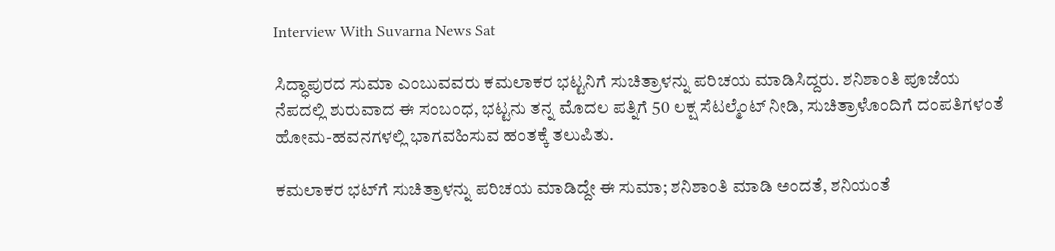Interview With Suvarna News Sat

ಸಿದ್ಧಾಪುರದ ಸುಮಾ ಎಂಬುವವರು ಕಮಲಾಕರ ಭಟ್ಟನಿಗೆ ಸುಚಿತ್ರಾಳನ್ನು ಪರಿಚಯ ಮಾಡಿಸಿದ್ದರು. ಶನಿಶಾಂತಿ ಪೂಜೆಯ ನೆಪದಲ್ಲಿ ಶುರುವಾದ ಈ ಸಂಬಂಧ, ಭಟ್ಟನು ತನ್ನ ಮೊದಲ ಪತ್ನಿಗೆ 50 ಲಕ್ಷ ಸೆಟಲ್ಮೆಂಟ್ ನೀಡಿ, ಸುಚಿತ್ರಾಳೊಂದಿಗೆ ದಂಪತಿಗಳಂತೆ ಹೋಮ-ಹವನಗಳಲ್ಲಿ ಭಾಗವಹಿಸುವ ಹಂತಕ್ಕೆ ತಲುಪಿತು.

ಕಮಲಾಕರ ಭಟ್‌ಗೆ ಸುಚಿತ್ರಾಳನ್ನು ಪರಿಚಯ ಮಾಡಿದ್ದೇ ಈ ಸುಮಾ; ಶನಿಶಾಂತಿ ಮಾಡಿ ಅಂದತೆ, ಶನಿಯಂತೆ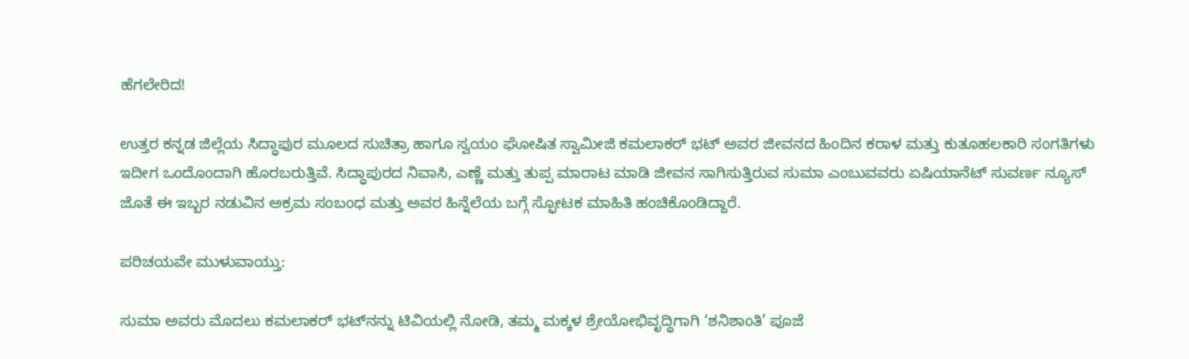ಹೆಗಲೇರಿದ!

ಉತ್ತರ ಕನ್ನಡ ಜಿಲ್ಲೆಯ ಸಿದ್ಧಾಪುರ ಮೂಲದ ಸುಚಿತ್ರಾ ಹಾಗೂ ಸ್ವಯಂ ಘೋಷಿತ ಸ್ವಾಮೀಜಿ ಕಮಲಾಕರ್ ಭಟ್ ಅವರ ಜೀವನದ ಹಿಂದಿನ ಕರಾಳ ಮತ್ತು ಕುತೂಹಲಕಾರಿ ಸಂಗತಿಗಳು ಇದೀಗ ಒಂದೊಂದಾಗಿ ಹೊರಬರುತ್ತಿವೆ. ಸಿದ್ಧಾಪುರದ ನಿವಾಸಿ, ಎಣ್ಣೆ ಮತ್ತು ತುಪ್ಪ ಮಾರಾಟ ಮಾಡಿ ಜೀವನ ಸಾಗಿಸುತ್ತಿರುವ ಸುಮಾ ಎಂಬುವವರು ಏಷಿಯಾನೆಟ್ ಸುವರ್ಣ ನ್ಯೂಸ್ ಜೊತೆ ಈ ಇಬ್ಬರ ನಡುವಿನ ಅಕ್ರಮ ಸಂಬಂಧ ಮತ್ತು ಅವರ ಹಿನ್ನೆಲೆಯ ಬಗ್ಗೆ ಸ್ಫೋಟಕ ಮಾಹಿತಿ ಹಂಚಿಕೊಂಡಿದ್ದಾರೆ.

ಪರಿಚಯವೇ ಮುಳುವಾಯ್ತು:

ಸುಮಾ ಅವರು ಮೊದಲು ಕಮಲಾಕರ್ ಭಟ್‌ನನ್ನು ಟಿವಿಯಲ್ಲಿ ನೋಡಿ, ತಮ್ಮ ಮಕ್ಕಳ ಶ್ರೇಯೋಭಿವೃದ್ಧಿಗಾಗಿ ‘ಶನಿಶಾಂತಿ’ ಪೂಜೆ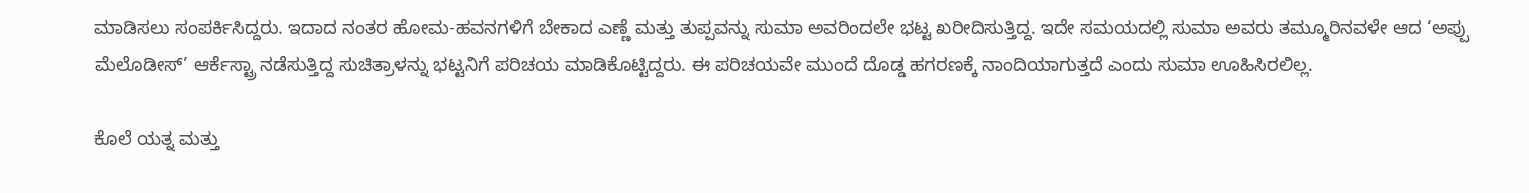ಮಾಡಿಸಲು ಸಂಪರ್ಕಿಸಿದ್ದರು. ಇದಾದ ನಂತರ ಹೋಮ-ಹವನಗಳಿಗೆ ಬೇಕಾದ ಎಣ್ಣೆ ಮತ್ತು ತುಪ್ಪವನ್ನು ಸುಮಾ ಅವರಿಂದಲೇ ಭಟ್ಟ ಖರೀದಿಸುತ್ತಿದ್ದ. ಇದೇ ಸಮಯದಲ್ಲಿ ಸುಮಾ ಅವರು ತಮ್ಮೂರಿನವಳೇ ಆದ ‘ಅಪ್ಪು ಮೆಲೊಡೀಸ್’ ಆರ್ಕೆಸ್ಟ್ರಾ ನಡೆಸುತ್ತಿದ್ದ ಸುಚಿತ್ರಾಳನ್ನು ಭಟ್ಟನಿಗೆ ಪರಿಚಯ ಮಾಡಿಕೊಟ್ಟಿದ್ದರು. ಈ ಪರಿಚಯವೇ ಮುಂದೆ ದೊಡ್ಡ ಹಗರಣಕ್ಕೆ ನಾಂದಿಯಾಗುತ್ತದೆ ಎಂದು ಸುಮಾ ಊಹಿಸಿರಲಿಲ್ಲ.

ಕೊಲೆ ಯತ್ನ ಮತ್ತು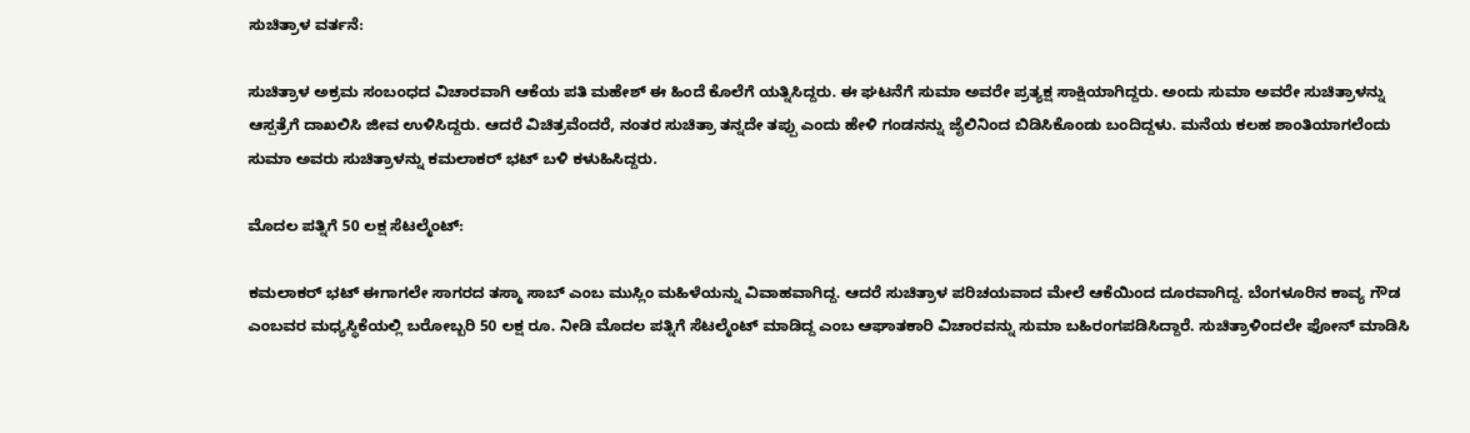ಸುಚಿತ್ರಾಳ ವರ್ತನೆ:

ಸುಚಿತ್ರಾಳ ಅಕ್ರಮ ಸಂಬಂಧದ ವಿಚಾರವಾಗಿ ಆಕೆಯ ಪತಿ ಮಹೇಶ್ ಈ ಹಿಂದೆ ಕೊಲೆಗೆ ಯತ್ನಿಸಿದ್ದರು. ಈ ಘಟನೆಗೆ ಸುಮಾ ಅವರೇ ಪ್ರತ್ಯಕ್ಷ ಸಾಕ್ಷಿಯಾಗಿದ್ದರು. ಅಂದು ಸುಮಾ ಅವರೇ ಸುಚಿತ್ರಾಳನ್ನು ಆಸ್ಪತ್ರೆಗೆ ದಾಖಲಿಸಿ ಜೀವ ಉಳಿಸಿದ್ದರು. ಆದರೆ ವಿಚಿತ್ರವೆಂದರೆ, ನಂತರ ಸುಚಿತ್ರಾ ತನ್ನದೇ ತಪ್ಪು ಎಂದು ಹೇಳಿ ಗಂಡನನ್ನು ಜೈಲಿನಿಂದ ಬಿಡಿಸಿಕೊಂಡು ಬಂದಿದ್ದಳು. ಮನೆಯ ಕಲಹ ಶಾಂತಿಯಾಗಲೆಂದು ಸುಮಾ ಅವರು ಸುಚಿತ್ರಾಳನ್ನು ಕಮಲಾಕರ್ ಭಟ್ ಬಳಿ ಕಳುಹಿಸಿದ್ದರು.

ಮೊದಲ ಪತ್ನಿಗೆ 50 ಲಕ್ಷ ಸೆಟಲ್ಮೆಂಟ್:

ಕಮಲಾಕರ್ ಭಟ್ ಈಗಾಗಲೇ ಸಾಗರದ ತಸ್ಮಾ ಸಾಬ್ ಎಂಬ ಮುಸ್ಲಿಂ ಮಹಿಳೆಯನ್ನು ವಿವಾಹವಾಗಿದ್ದ. ಆದರೆ ಸುಚಿತ್ರಾಳ ಪರಿಚಯವಾದ ಮೇಲೆ ಆಕೆಯಿಂದ ದೂರವಾಗಿದ್ದ. ಬೆಂಗಳೂರಿನ ಕಾವ್ಯ ಗೌಡ ಎಂಬವರ ಮಧ್ಯಸ್ಥಿಕೆಯಲ್ಲಿ ಬರೋಬ್ಬರಿ 50 ಲಕ್ಷ ರೂ. ನೀಡಿ ಮೊದಲ ಪತ್ನಿಗೆ ಸೆಟಲ್ಮೆಂಟ್ ಮಾಡಿದ್ದ ಎಂಬ ಆಘಾತಕಾರಿ ವಿಚಾರವನ್ನು ಸುಮಾ ಬಹಿರಂಗಪಡಿಸಿದ್ದಾರೆ. ಸುಚಿತ್ರಾಳಿಂದಲೇ ಫೋನ್ ಮಾಡಿಸಿ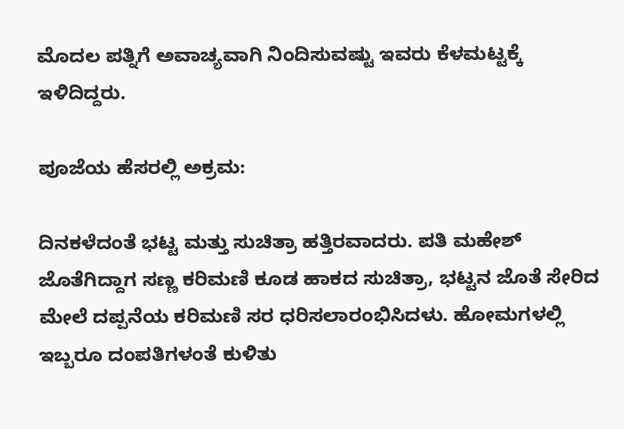ಮೊದಲ ಪತ್ನಿಗೆ ಅವಾಚ್ಯವಾಗಿ ನಿಂದಿಸುವಷ್ಟು ಇವರು ಕೆಳಮಟ್ಟಕ್ಕೆ ಇಳಿದಿದ್ದರು.

ಪೂಜೆಯ ಹೆಸರಲ್ಲಿ ಅಕ್ರಮ:

ದಿನಕಳೆದಂತೆ ಭಟ್ಟ ಮತ್ತು ಸುಚಿತ್ರಾ ಹತ್ತಿರವಾದರು. ಪತಿ ಮಹೇಶ್ ಜೊತೆಗಿದ್ದಾಗ ಸಣ್ಣ ಕರಿಮಣಿ ಕೂಡ ಹಾಕದ ಸುಚಿತ್ರಾ, ಭಟ್ಟನ ಜೊತೆ ಸೇರಿದ ಮೇಲೆ ದಪ್ಪನೆಯ ಕರಿಮಣಿ ಸರ ಧರಿಸಲಾರಂಭಿಸಿದಳು. ಹೋಮಗಳಲ್ಲಿ ಇಬ್ಬರೂ ದಂಪತಿಗಳಂತೆ ಕುಳಿತು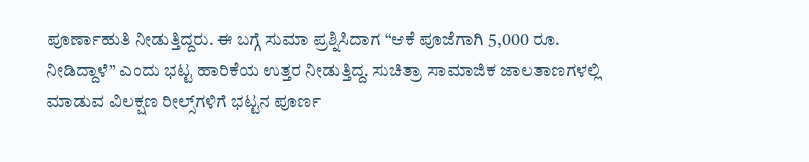ಪೂರ್ಣಾಹುತಿ ನೀಡುತ್ತಿದ್ದರು. ಈ ಬಗ್ಗೆ ಸುಮಾ ಪ್ರಶ್ನಿಸಿದಾಗ “ಆಕೆ ಪೂಜೆಗಾಗಿ 5,000 ರೂ. ನೀಡಿದ್ದಾಳೆ” ಎಂದು ಭಟ್ಟ ಹಾರಿಕೆಯ ಉತ್ತರ ನೀಡುತ್ತಿದ್ದ. ಸುಚಿತ್ರಾ ಸಾಮಾಜಿಕ ಜಾಲತಾಣಗಳಲ್ಲಿ ಮಾಡುವ ವಿಲಕ್ಷಣ ರೀಲ್ಸ್‌ಗಳಿಗೆ ಭಟ್ಟನ ಪೂರ್ಣ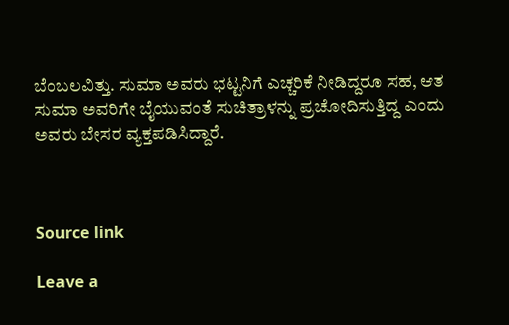ಬೆಂಬಲವಿತ್ತು. ಸುಮಾ ಅವರು ಭಟ್ಟನಿಗೆ ಎಚ್ಚರಿಕೆ ನೀಡಿದ್ದರೂ ಸಹ, ಆತ ಸುಮಾ ಅವರಿಗೇ ಬೈಯುವಂತೆ ಸುಚಿತ್ರಾಳನ್ನು ಪ್ರಚೋದಿಸುತ್ತಿದ್ದ ಎಂದು ಅವರು ಬೇಸರ ವ್ಯಕ್ತಪಡಿಸಿದ್ದಾರೆ.



Source link

Leave a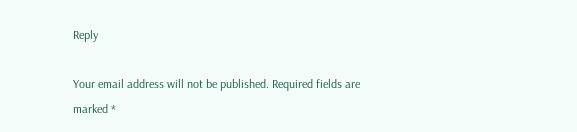Reply

Your email address will not be published. Required fields are marked *